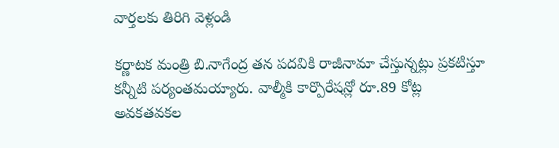వార్తలకు తిరిగి వెళ్లండి

కర్ణాటక మంత్రి బి.నాగేంద్ర తన పదవికి రాజీనామా చేస్తున్నట్లు ప్రకటిస్తూ కన్నీటి పర్యంతమయ్యారు. వాల్మీకి కార్పొరేషన్లో రూ.89 కోట్ల అవకతవకల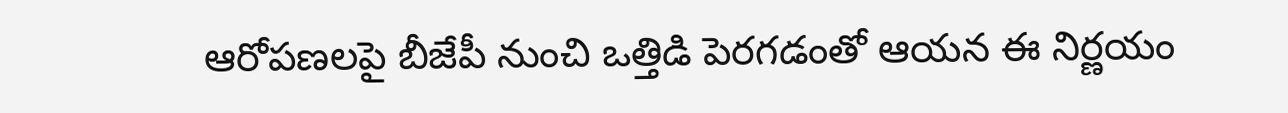ఆరోపణలపై బీజేపీ నుంచి ఒత్తిడి పెరగడంతో ఆయన ఈ నిర్ణయం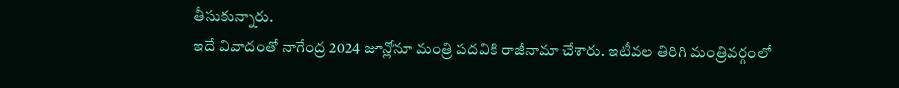తీసుకున్నారు.
ఇదే వివాదంతో నాగేంద్ర 2024 జూన్లోనూ మంత్రి పదవికి రాజీనామా చేశారు. ఇటీవల తిరిగి మంత్రివర్గంలో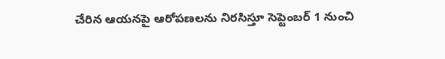చేరిన ఆయనపై ఆరోపణలను నిరసిస్తూ సెప్టెంబర్ 1 నుంచి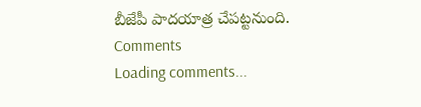బీజేపీ పాదయాత్ర చేపట్టనుంది.
Comments
Loading comments...